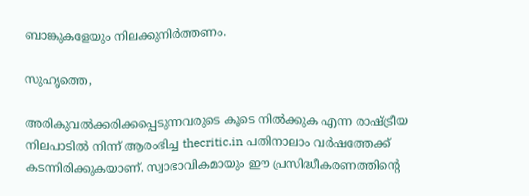ബാങ്കുകളേയും നിലക്കുനിര്‍ത്തണം.

സുഹൃത്തെ,

അരികുവല്‍ക്കരിക്കപ്പെടുന്നവരുടെ കൂടെ നില്‍ക്കുക എന്ന രാഷ്ട്രീയ നിലപാടില്‍ നിന്ന് ആരംഭിച്ച thecritic.in പതിനാലാം വര്‍ഷത്തേക്ക് കടന്നിരിക്കുകയാണ്. സ്വാഭാവികമായും ഈ പ്രസിദ്ധീകരണത്തിന്റെ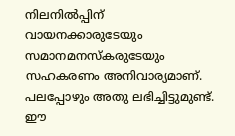നിലനില്‍പ്പിന് വായനക്കാരുടേയും സമാനമനസ്‌കരുടേയും സഹകരണം അനിവാര്യമാണ്. പലപ്പോഴും അതു ലഭിച്ചിട്ടുമുണ്ട്. ഈ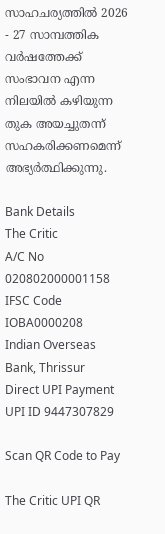സാഹചര്യത്തില്‍ 2026 - 27 സാമ്പത്തിക വര്‍ഷത്തേക്ക് സംഭാവന എന്ന നിലയില്‍ കഴിയുന്ന തുക അയച്ചുതന്ന് സഹകരിക്കണമെന്ന് അഭ്യര്‍ത്ഥിക്കുന്നു.

Bank Details
The Critic
A/C No 020802000001158
IFSC Code IOBA0000208
Indian Overseas Bank, Thrissur
Direct UPI Payment
UPI ID 9447307829

Scan QR Code to Pay

The Critic UPI QR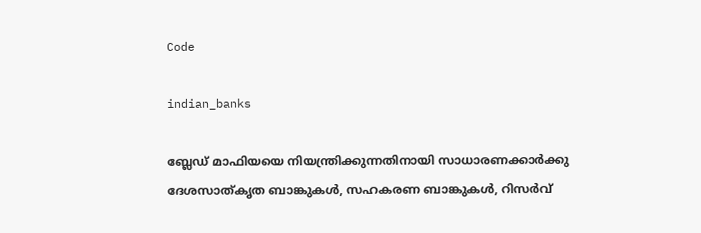Code

indian_banks

ബ്ലേഡ് മാഫിയയെ നിയന്ത്രിക്കുന്നതിനായി സാധാരണക്കാര്‍ക്കു ദേശസാത്കൃത ബാങ്കുകള്‍, സഹകരണ ബാങ്കുകള്‍, റിസര്‍വ്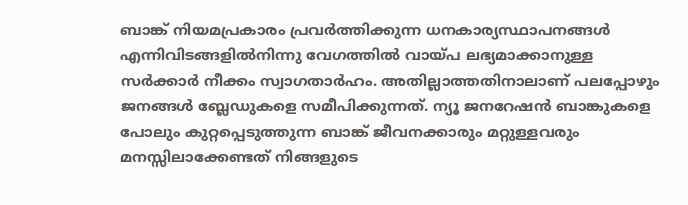ബാങ്ക് നിയമപ്രകാരം പ്രവര്‍ത്തിക്കുന്ന ധനകാര്യസ്ഥാപനങ്ങള്‍ എന്നിവിടങ്ങളില്‍നിന്നു വേഗത്തില്‍ വായ്പ ലഭ്യമാക്കാനുള്ള സര്‍ക്കാര്‍ നീക്കം സ്വാഗതാര്‍ഹം. അതില്ലാത്തതിനാലാണ് പലപ്പോഴും ജനങ്ങള്‍ ബ്ലേഡുകളെ സമീപിക്കുന്നത്. ന്യൂ ജനറേഷന്‍ ബാങ്കുകളെ പോലും കുറ്റപ്പെടുത്തുന്ന ബാങ്ക് ജീവനക്കാരും മറ്റുള്ളവരും മനസ്സിലാക്കേണ്ടത് നിങ്ങളുടെ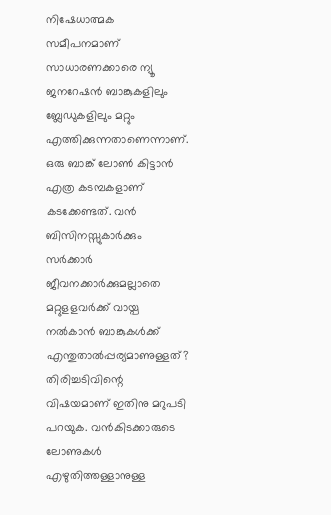നിഷേധാത്മക സമീപനമാണ് സാധാരണക്കാരെ ന്യൂ ജനറേഷന്‍ ബാങ്കുകളിലും ബ്ലേഡുകളിലും മറ്റും എത്തിക്കുന്നതാണെന്നാണ്. ഒരു ബാങ്ക് ലോണ്‍ കിട്ടാന്‍ എത്ര കടമ്പകളാണ് കടക്കേണ്ടത്. വന്‍ ബിസിനസ്സുകാര്‍ക്കും സര്‍ക്കാര്‍ ജീവനക്കാര്‍ക്കുമല്ലാതെ മറ്റുളളവര്‍ക്ക് വായ്പ നല്‍കാന്‍ ബാങ്കുകള്‍ക്ക് എന്തുതാല്‍പ്പര്യമാണുള്ളത്? തിരിച്ചടിവിന്റെ വിഷയമാണ് ഇതിനു മറുപടി പറയുക. വന്‍കിടക്കാരുടെ ലോണുകള്‍ എഴുതിത്തള്ളാനുള്ള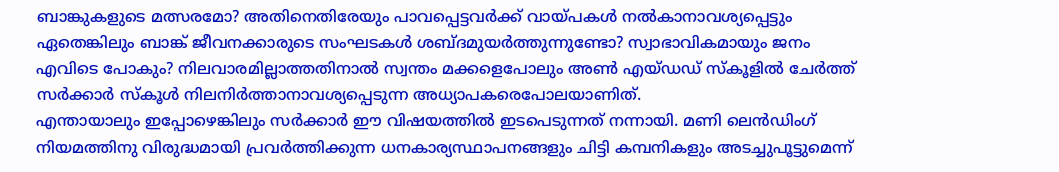ബാങ്കുകളുടെ മത്സരമോ? അതിനെതിരേയും പാവപ്പെട്ടവര്‍ക്ക് വായ്പകള്‍ നല്‍കാനാവശ്യപ്പെട്ടും ഏതെങ്കിലും ബാങ്ക് ജീവനക്കാരുടെ സംഘടകള്‍ ശബ്ദമുയര്‍ത്തുന്നുണ്ടോ? സ്വാഭാവികമായും ജനം എവിടെ പോകും? നിലവാരമില്ലാത്തതിനാല്‍ സ്വന്തം മക്കളെപോലും അണ്‍ എയ്ഡഡ് സ്‌കൂളില്‍ ചേര്‍ത്ത് സര്‍ക്കാര്‍ സ്‌കൂള്‍ നിലനിര്‍ത്താനാവശ്യപ്പെടുന്ന അധ്യാപകരെപോലയാണിത്.
എന്തായാലും ഇപ്പോഴെങ്കിലും സര്‍ക്കാര്‍ ഈ വിഷയത്തില്‍ ഇടപെടുന്നത് നന്നായി. മണി ലെന്‍ഡിംഗ് നിയമത്തിനു വിരുദ്ധമായി പ്രവര്‍ത്തിക്കുന്ന ധനകാര്യസ്ഥാപനങ്ങളും ചിട്ടി കമ്പനികളും അടച്ചുപൂട്ടുമെന്ന്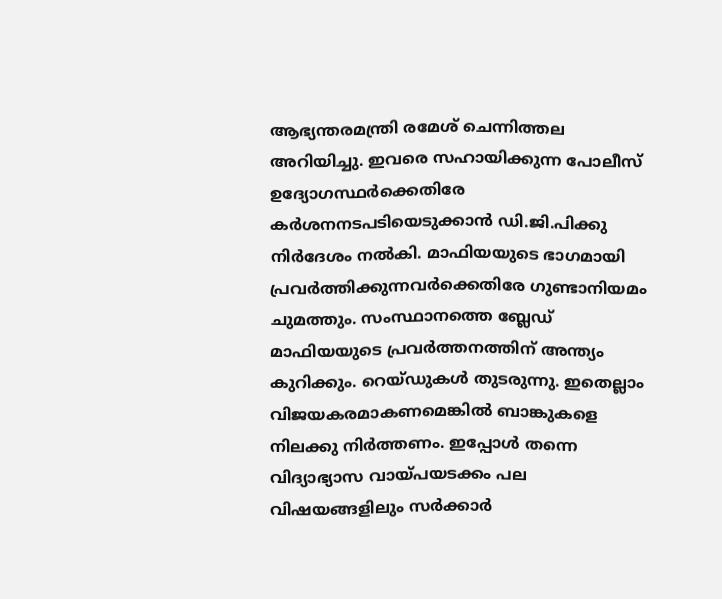ആഭ്യന്തരമന്ത്രി രമേശ് ചെന്നിത്തല അറിയിച്ചു. ഇവരെ സഹായിക്കുന്ന പോലീസ് ഉദ്യോഗസ്ഥര്‍ക്കെതിരേ കര്‍ശനനടപടിയെടുക്കാന്‍ ഡി.ജി.പിക്കു നിര്‍ദേശം നല്‍കി. മാഫിയയുടെ ഭാഗമായി പ്രവര്‍ത്തിക്കുന്നവര്‍ക്കെതിരേ ഗുണ്ടാനിയമം ചുമത്തും. സംസ്ഥാനത്തെ ബ്ലേഡ് മാഫിയയുടെ പ്രവര്‍ത്തനത്തിന് അന്ത്യം കുറിക്കും. റെയ്ഡുകള്‍ തുടരുന്നു. ഇതെല്ലാം വിജയകരമാകണമെങ്കില്‍ ബാങ്കുകളെ നിലക്കു നിര്‍ത്തണം. ഇപ്പോള്‍ തന്നെ വിദ്യാഭ്യാസ വായ്പയടക്കം പല വിഷയങ്ങളിലും സര്‍ക്കാര്‍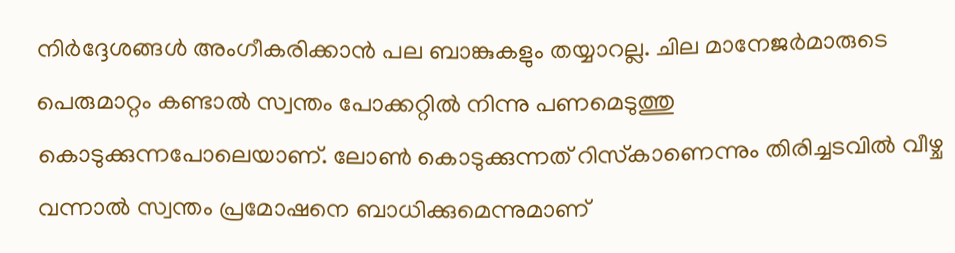നിര്‍ദ്ദേശങ്ങള്‍ അംഗീകരിക്കാന്‍ പല ബാങ്കുകളും തയ്യാറല്ല. ചില മാനേജര്‍മാരുടെ പെരുമാറ്റം കണ്ടാല്‍ സ്വന്തം പോക്കറ്റില്‍ നിന്നു പണമെടുത്തു കൊടുക്കുന്നപോലെയാണ്. ലോണ്‍ കൊടുക്കുന്നത് റിസ്‌കാണെന്നും തിരിച്ചടവില്‍ വീഴ്ച വന്നാല്‍ സ്വന്തം പ്രമോഷനെ ബാധിക്കുമെന്നുമാണ്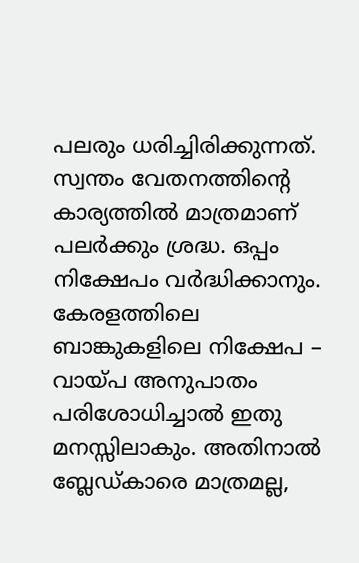പലരും ധരിച്ചിരിക്കുന്നത്. സ്വന്തം വേതനത്തിന്റെ കാര്യത്തില്‍ മാത്രമാണ് പലര്‍ക്കും ശ്രദ്ധ. ഒപ്പം നിക്ഷേപം വര്‍ദ്ധിക്കാനും. കേരളത്തിലെ ബാങ്കുകളിലെ നിക്ഷേപ – വായ്പ അനുപാതം പരിശോധിച്ചാല്‍ ഇതു മനസ്സിലാകും. അതിനാല്‍ ബ്ലേഡ്കാരെ മാത്രമല്ല,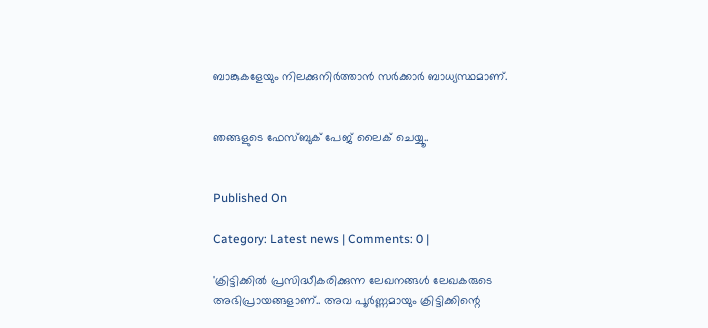ബാങ്കുകളേയും നിലക്കുനിര്‍ത്താന്‍ സര്‍ക്കാര്‍ ബാധ്യസ്ഥമാണ്.


ഞങ്ങളുടെ ഫേസ്ബുക് പേജ് ലൈക് ചെയ്യൂ..


Published On

Category: Latest news | Comments: 0 |

'ക്രിട്ടിക്കില്‍ പ്രസിദ്ധീകരിക്കുന്ന ലേഖനങ്ങള്‍ ലേഖകരുടെ അഭിപ്രായങ്ങളാണ്.. അവ പൂര്‍ണ്ണമായും ക്രിട്ടിക്കിന്റെ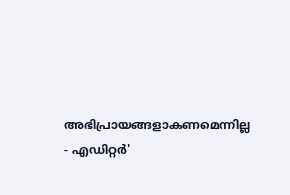അഭിപ്രായങ്ങളാകണമെന്നില്ല - എഡിറ്റര്‍'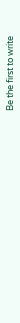Be the first to write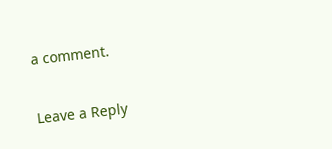a comment.

Leave a Reply